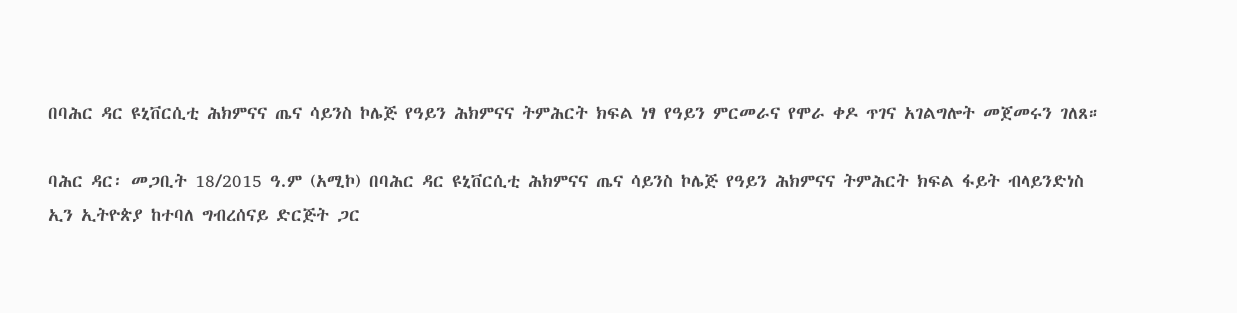በባሕር ዳር ዩኒቨርሲቲ ሕክምናና ጤና ሳይንስ ኮሌጅ የዓይን ሕክምናና ትምሕርት ክፍል ነፃ የዓይን ምርመራና የሞራ ቀዶ ጥገና አገልግሎት መጀመሩን ገለጸ።

ባሕር ዳር፡ መጋቢት 18/2015 ዓ.ም (አሚኮ) በባሕር ዳር ዩኒቨርሲቲ ሕክምናና ጤና ሳይንስ ኮሌጅ የዓይን ሕክምናና ትምሕርት ክፍል ፋይት ብላይንድነስ ኢን ኢትዮጵያ ከተባለ ግብረሰናይ ድርጅት ጋር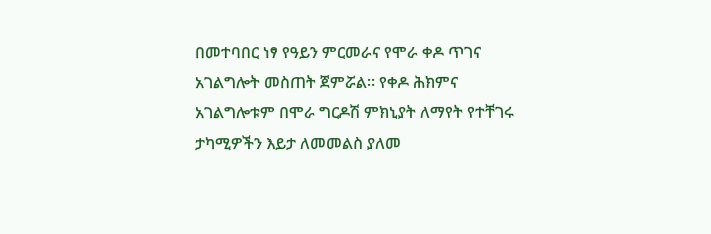በመተባበር ነፃ የዓይን ምርመራና የሞራ ቀዶ ጥገና አገልግሎት መስጠት ጀምሯል። የቀዶ ሕክምና አገልግሎቱም በሞራ ግርዶሽ ምክኒያት ለማየት የተቸገሩ ታካሚዎችን እይታ ለመመልስ ያለመ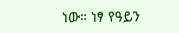ነው። ነፃ የዓይን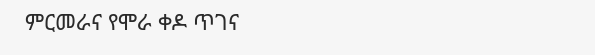ምርመራና የሞራ ቀዶ ጥገና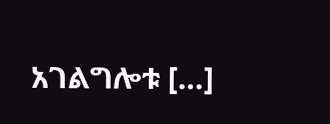አገልግሎቱ […]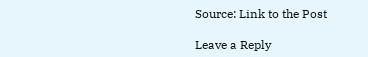Source: Link to the Post

Leave a Reply